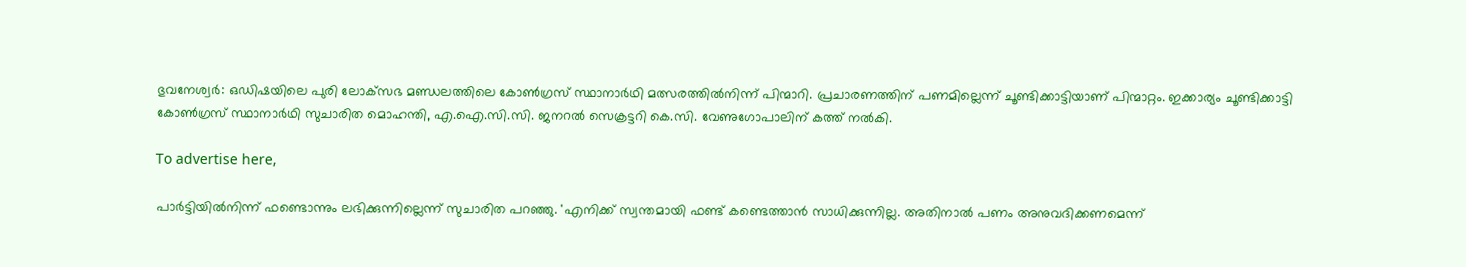ഭുവനേശ്വര്‍: ഒഡിഷയിലെ പുരി ലോക്‌സഭ മണ്ഡലത്തിലെ കോണ്‍ഗ്രസ് സ്ഥാനാര്‍ഥി മത്സരത്തില്‍നിന്ന് പിന്മാറി. പ്രചാരണത്തിന് പണമില്ലെന്ന് ചൂണ്ടിക്കാട്ടിയാണ് പിന്മാറ്റം. ഇക്കാര്യം ചൂണ്ടിക്കാട്ടി കോണ്‍ഗ്രസ് സ്ഥാനാര്‍ഥി സുചാരിത മൊഹന്തി, എ.ഐ.സി.സി. ജനറല്‍ സെക്രട്ടറി കെ.സി. വേണുഗോപാലിന് കത്ത് നല്‍കി.

To advertise here,

പാര്‍ട്ടിയില്‍നിന്ന് ഫണ്ടൊന്നും ലഭിക്കുന്നില്ലെന്ന് സുചാരിത പറഞ്ഞു. 'എനിക്ക് സ്വന്തമായി ഫണ്ട് കണ്ടെത്താന്‍ സാധിക്കുന്നില്ല. അതിനാല്‍ പണം അനുവദിക്കണമെന്ന്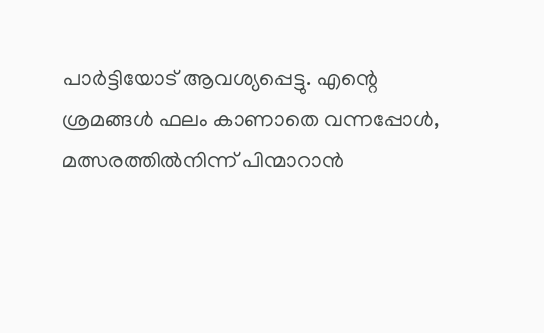പാര്‍ട്ടിയോട് ആവശ്യപ്പെട്ടു. എന്റെ ശ്രമങ്ങള്‍ ഫലം കാണാതെ വന്നപ്പോള്‍, മത്സരത്തില്‍നിന്ന് പിന്മാറാന്‍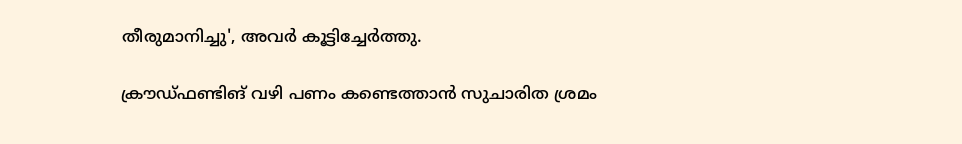തീരുമാനിച്ചു', അവര്‍ കൂട്ടിച്ചേര്‍ത്തു.

ക്രൗഡ്ഫണ്ടിങ് വഴി പണം കണ്ടെത്താന്‍ സുചാരിത ശ്രമം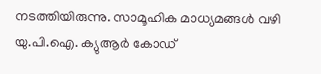നടത്തിയിരുന്നു. സാമൂഹിക മാധ്യമങ്ങള്‍ വഴി യു.പി.ഐ. ക്യുആര്‍ കോഡ്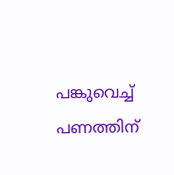പങ്കുവെച്ച് പണത്തിന്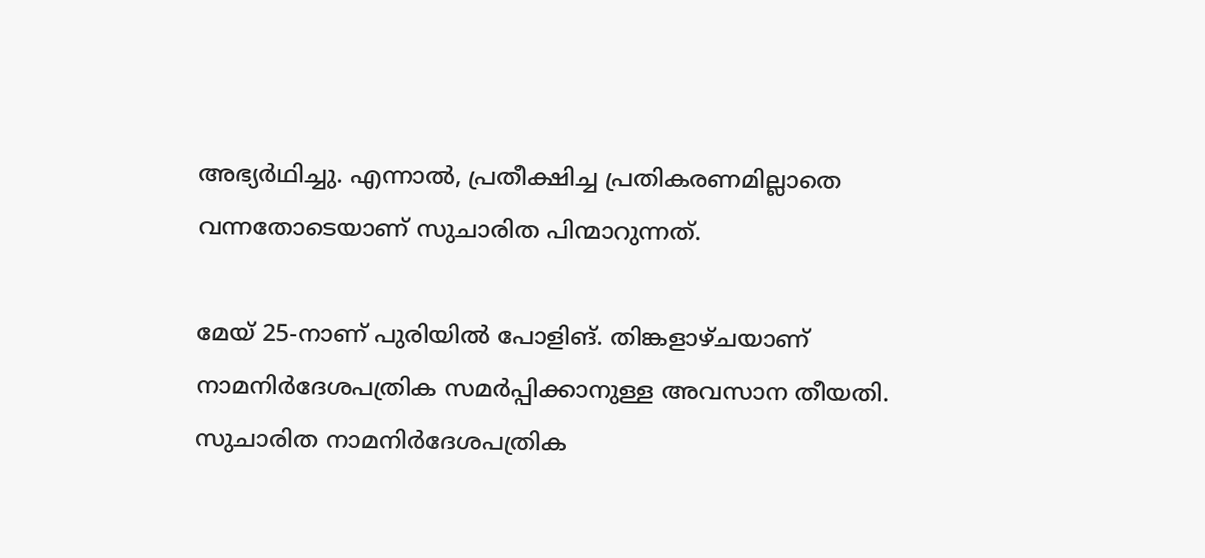അഭ്യര്‍ഥിച്ചു. എന്നാല്‍, പ്രതീക്ഷിച്ച പ്രതികരണമില്ലാതെ വന്നതോടെയാണ്‌ സുചാരിത പിന്മാറുന്നത്.

മേയ് 25-നാണ് പുരിയില്‍ പോളിങ്. തിങ്കളാഴ്ചയാണ് നാമനിര്‍ദേശപത്രിക സമര്‍പ്പിക്കാനുള്ള അവസാന തീയതി. സുചാരിത നാമനിര്‍ദേശപത്രിക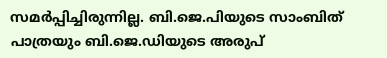സമര്‍പ്പിച്ചിരുന്നില്ല. ബി.ജെ.പിയുടെ സാംബിത് പാത്രയും ബി.ജെ.ഡിയുടെ അരുപ്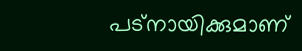പട്‌നായിക്കുമാണ്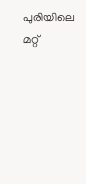പുരിയിലെ മറ്റ്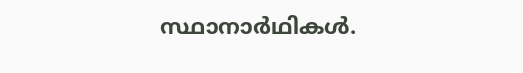സ്ഥാനാര്‍ഥികള്‍.